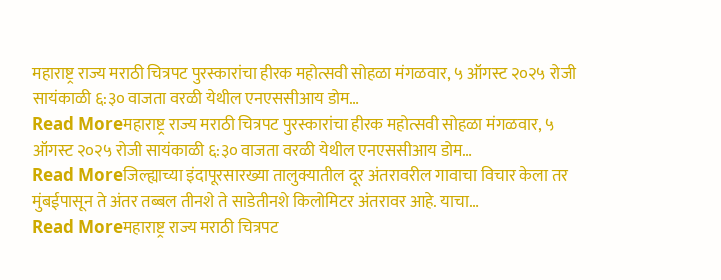महाराष्ट्र राज्य मराठी चित्रपट पुरस्कारांचा हीरक महोत्सवी सोहळा मंगळवार, ५ ऑगस्ट २०२५ रोजी सायंकाळी ६:३० वाजता वरळी येथील एनएससीआय डोम…
Read Moreमहाराष्ट्र राज्य मराठी चित्रपट पुरस्कारांचा हीरक महोत्सवी सोहळा मंगळवार, ५ ऑगस्ट २०२५ रोजी सायंकाळी ६:३० वाजता वरळी येथील एनएससीआय डोम…
Read Moreजिल्ह्याच्या इंदापूरसारख्या तालुक्यातील दूर अंतरावरील गावाचा विचार केला तर मुंबईपासून ते अंतर तब्बल तीनशे ते साडेतीनशे किलोमिटर अंतरावर आहे. याचा…
Read Moreमहाराष्ट्र राज्य मराठी चित्रपट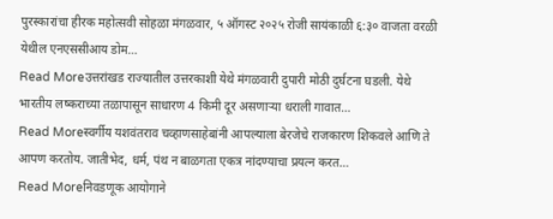पुरस्कारांचा हीरक महोत्सवी सोहळा मंगळवार, ५ ऑगस्ट २०२५ रोजी सायंकाळी ६:३० वाजता वरळी येथील एनएससीआय डोम…
Read Moreउत्तरांखड राज्यातील उत्तरकाशी येथे मंगळवारी दुपारी मोठी दुर्घटना घडली. येथे भारतीय लष्कराच्या तळापासून साधारण 4 किमी दूर असणाऱ्या धराली गावात…
Read Moreस्वर्गीय यशवंतराव चव्हाणसाहेबांनी आपल्याला बेरजेचे राजकारण शिकवले आणि ते आपण करतोय. जातीभेद, धर्म, पंथ न बाळगता एकत्र नांदण्याचा प्रयत्न करत…
Read Moreनिवडणूक आयोगाने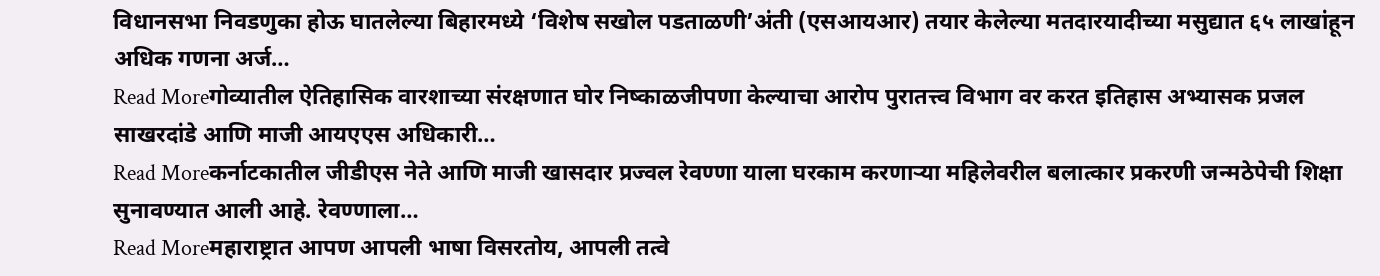विधानसभा निवडणुका होऊ घातलेल्या बिहारमध्ये ‘विशेष सखोल पडताळणी’अंती (एसआयआर) तयार केलेल्या मतदारयादीच्या मसुद्यात ६५ लाखांहून अधिक गणना अर्ज…
Read Moreगोव्यातील ऐतिहासिक वारशाच्या संरक्षणात घोर निष्काळजीपणा केल्याचा आरोप पुरातत्त्व विभाग वर करत इतिहास अभ्यासक प्रजल साखरदांडे आणि माजी आयएएस अधिकारी…
Read Moreकर्नाटकातील जीडीएस नेते आणि माजी खासदार प्रज्वल रेवण्णा याला घरकाम करणाऱ्या महिलेवरील बलात्कार प्रकरणी जन्मठेपेची शिक्षा सुनावण्यात आली आहे. रेवण्णाला…
Read Moreमहाराष्ट्रात आपण आपली भाषा विसरतोय, आपली तत्वे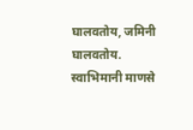घालवतोय, जमिनी घालवतोय. स्वाभिमानी माणसे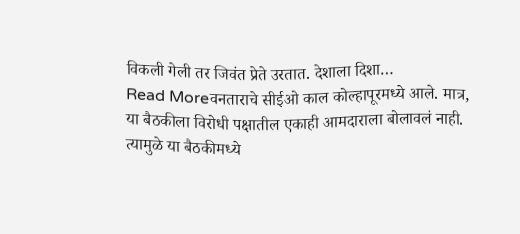विकली गेली तर जिवंत प्रेते उरतात. देशाला दिशा…
Read Moreवनताराचे सीईओ काल कोल्हापूरमध्ये आले. मात्र, या बैठकीला विरोधी पक्षातील एकाही आमदाराला बोलावलं नाही. त्यामुळे या बैठकीमध्ये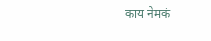काय नेमकं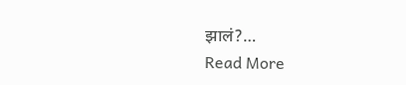झालं?…
Read More